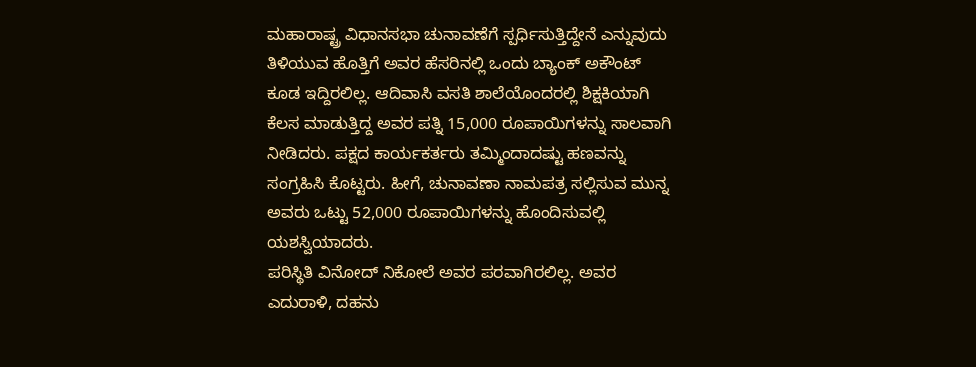ಮಹಾರಾಷ್ಟ್ರ ವಿಧಾನಸಭಾ ಚುನಾವಣೆಗೆ ಸ್ಪರ್ಧಿಸುತ್ತಿದ್ದೇನೆ ಎನ್ನುವುದು ತಿಳಿಯುವ ಹೊತ್ತಿಗೆ ಅವರ ಹೆಸರಿನಲ್ಲಿ ಒಂದು ಬ್ಯಾಂಕ್ ಅಕೌಂಟ್ ಕೂಡ ಇದ್ದಿರಲಿಲ್ಲ. ಆದಿವಾಸಿ ವಸತಿ ಶಾಲೆಯೊಂದರಲ್ಲಿ ಶಿಕ್ಷಕಿಯಾಗಿ ಕೆಲಸ ಮಾಡುತ್ತಿದ್ದ ಅವರ ಪತ್ನಿ 15,000 ರೂಪಾಯಿಗಳನ್ನು ಸಾಲವಾಗಿ ನೀಡಿದರು. ಪಕ್ಷದ ಕಾರ್ಯಕರ್ತರು ತಮ್ಮಿಂದಾದಷ್ಟು ಹಣವನ್ನು ಸಂಗ್ರಹಿಸಿ ಕೊಟ್ಟರು. ಹೀಗೆ, ಚುನಾವಣಾ ನಾಮಪತ್ರ ಸಲ್ಲಿಸುವ ಮುನ್ನ ಅವರು ಒಟ್ಟು 52,000 ರೂಪಾಯಿಗಳನ್ನು ಹೊಂದಿಸುವಲ್ಲಿ ಯಶಸ್ವಿಯಾದರು.
ಪರಿಸ್ಥಿತಿ ವಿನೋದ್ ನಿಕೋಲೆ ಅವರ ಪರವಾಗಿರಲಿಲ್ಲ. ಅವರ ಎದುರಾಳಿ, ದಹನು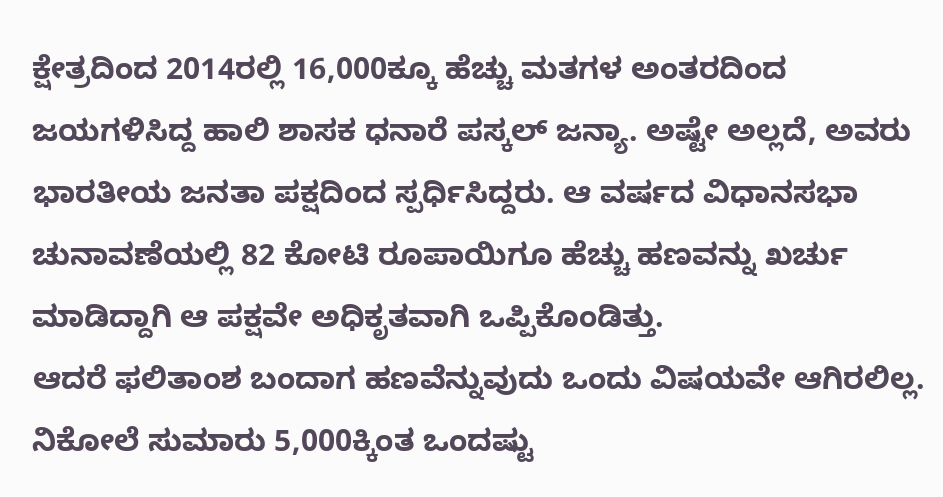ಕ್ಷೇತ್ರದಿಂದ 2014ರಲ್ಲಿ 16,000ಕ್ಕೂ ಹೆಚ್ಚು ಮತಗಳ ಅಂತರದಿಂದ ಜಯಗಳಿಸಿದ್ದ ಹಾಲಿ ಶಾಸಕ ಧನಾರೆ ಪಸ್ಕಲ್ ಜನ್ಯಾ. ಅಷ್ಟೇ ಅಲ್ಲದೆ, ಅವರು ಭಾರತೀಯ ಜನತಾ ಪಕ್ಷದಿಂದ ಸ್ಪರ್ಧಿಸಿದ್ದರು. ಆ ವರ್ಷದ ವಿಧಾನಸಭಾ ಚುನಾವಣೆಯಲ್ಲಿ 82 ಕೋಟಿ ರೂಪಾಯಿಗೂ ಹೆಚ್ಚು ಹಣವನ್ನು ಖರ್ಚು ಮಾಡಿದ್ದಾಗಿ ಆ ಪಕ್ಷವೇ ಅಧಿಕೃತವಾಗಿ ಒಪ್ಪಿಕೊಂಡಿತ್ತು.
ಆದರೆ ಫಲಿತಾಂಶ ಬಂದಾಗ ಹಣವೆನ್ನುವುದು ಒಂದು ವಿಷಯವೇ ಆಗಿರಲಿಲ್ಲ. ನಿಕೋಲೆ ಸುಮಾರು 5,000ಕ್ಕಿಂತ ಒಂದಷ್ಟು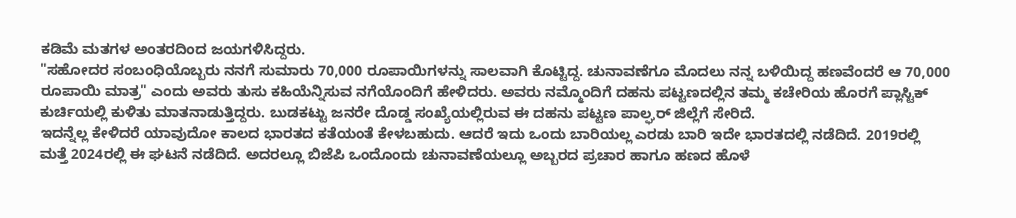ಕಡಿಮೆ ಮತಗಳ ಅಂತರದಿಂದ ಜಯಗಳಿಸಿದ್ದರು.
"ಸಹೋದರ ಸಂಬಂಧಿಯೊಬ್ಬರು ನನಗೆ ಸುಮಾರು 70,000 ರೂಪಾಯಿಗಳನ್ನು ಸಾಲವಾಗಿ ಕೊಟ್ಟಿದ್ದ. ಚುನಾವಣೆಗೂ ಮೊದಲು ನನ್ನ ಬಳಿಯಿದ್ದ ಹಣವೆಂದರೆ ಆ 70,000 ರೂಪಾಯಿ ಮಾತ್ರ" ಎಂದು ಅವರು ತುಸು ಕಹಿಯೆನ್ನಿಸುವ ನಗೆಯೊಂದಿಗೆ ಹೇಳಿದರು. ಅವರು ನಮ್ಮೊಂದಿಗೆ ದಹನು ಪಟ್ಟಣದಲ್ಲಿನ ತಮ್ಮ ಕಚೇರಿಯ ಹೊರಗೆ ಪ್ಲಾಸ್ಟಿಕ್ ಕುರ್ಚಿಯಲ್ಲಿ ಕುಳಿತು ಮಾತನಾಡುತ್ತಿದ್ದರು. ಬುಡಕಟ್ಟು ಜನರೇ ದೊಡ್ಡ ಸಂಖ್ಯೆಯಲ್ಲಿರುವ ಈ ದಹನು ಪಟ್ಟಣ ಪಾಲ್ಘರ್ ಜಿಲ್ಲೆಗೆ ಸೇರಿದೆ.
ಇದನ್ನೆಲ್ಲ ಕೇಳಿದರೆ ಯಾವುದೋ ಕಾಲದ ಭಾರತದ ಕತೆಯಂತೆ ಕೇಳಬಹುದು. ಆದರೆ ಇದು ಒಂದು ಬಾರಿಯಲ್ಲ ಎರಡು ಬಾರಿ ಇದೇ ಭಾರತದಲ್ಲಿ ನಡೆದಿದೆ. 2019ರಲ್ಲಿ ಮತ್ತೆ 2024ರಲ್ಲಿ ಈ ಘಟನೆ ನಡೆದಿದೆ. ಅದರಲ್ಲೂ ಬಿಜೆಪಿ ಒಂದೊಂದು ಚುನಾವಣೆಯಲ್ಲೂ ಅಬ್ಬರದ ಪ್ರಚಾರ ಹಾಗೂ ಹಣದ ಹೊಳೆ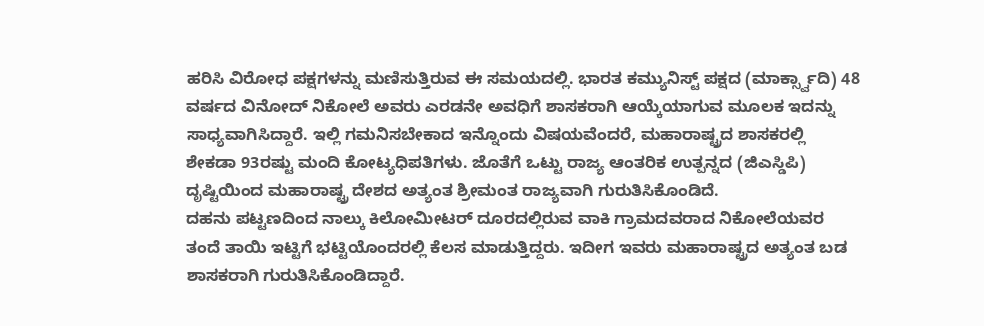ಹರಿಸಿ ವಿರೋಧ ಪಕ್ಷಗಳನ್ನು ಮಣಿಸುತ್ತಿರುವ ಈ ಸಮಯದಲ್ಲಿ. ಭಾರತ ಕಮ್ಯುನಿಸ್ಟ್ ಪಕ್ಷದ (ಮಾರ್ಕ್ಸ್ವಾದಿ) 48 ವರ್ಷದ ವಿನೋದ್ ನಿಕೋಲೆ ಅವರು ಎರಡನೇ ಅವಧಿಗೆ ಶಾಸಕರಾಗಿ ಆಯ್ಕೆಯಾಗುವ ಮೂಲಕ ಇದನ್ನು ಸಾಧ್ಯವಾಗಿಸಿದ್ದಾರೆ. ಇಲ್ಲಿ ಗಮನಿಸಬೇಕಾದ ಇನ್ನೊಂದು ವಿಷಯವೆಂದರೆ, ಮಹಾರಾಷ್ಟ್ರದ ಶಾಸಕರಲ್ಲಿ ಶೇಕಡಾ 93ರಷ್ಟು ಮಂದಿ ಕೋಟ್ಯಧಿಪತಿಗಳು. ಜೊತೆಗೆ ಒಟ್ಟು ರಾಜ್ಯ ಆಂತರಿಕ ಉತ್ಪನ್ನದ (ಜಿಎಸ್ಡಿಪಿ) ದೃಷ್ಟಿಯಿಂದ ಮಹಾರಾಷ್ಟ್ರ ದೇಶದ ಅತ್ಯಂತ ಶ್ರೀಮಂತ ರಾಜ್ಯವಾಗಿ ಗುರುತಿಸಿಕೊಂಡಿದೆ.
ದಹನು ಪಟ್ಟಣದಿಂದ ನಾಲ್ಕು ಕಿಲೋಮೀಟರ್ ದೂರದಲ್ಲಿರುವ ವಾಕಿ ಗ್ರಾಮದವರಾದ ನಿಕೋಲೆಯವರ ತಂದೆ ತಾಯಿ ಇಟ್ಟಿಗೆ ಭಟ್ಟಿಯೊಂದರಲ್ಲಿ ಕೆಲಸ ಮಾಡುತ್ತಿದ್ದರು. ಇದೀಗ ಇವರು ಮಹಾರಾಷ್ಟ್ರದ ಅತ್ಯಂತ ಬಡ ಶಾಸಕರಾಗಿ ಗುರುತಿಸಿಕೊಂಡಿದ್ದಾರೆ.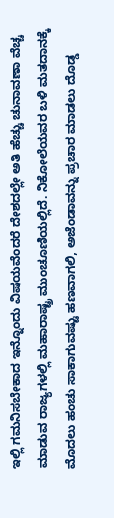ಇಲ್ಲಿ ಗಮನಿಸಬೇಕಾದ ಇನ್ನೊಂದು ವಿಷಯವೆಂದರೆ ದೇಶದಲ್ಲೇ ಅತಿ ಹೆಚ್ಚು ಚುನಾವಣಾ ವೆಚ್ಚ ಮಾಡುವ ರಾಜ್ಯಗಳಲ್ಲಿ ಮಹಾರಾಷ್ಟ್ರ ಮುಂಚೂಣಿಯಲ್ಲಿದೆ. ನಿಕೋಲೆಯವರ ಬಳಿ ಮತದಾನಕ್ಕೆ ಮೊದಲು ಹಂಚು ಸಾಕಾಗುವಷ್ಟು ಹಣವಾಗಲಿ, ಅಜೆಂಡಾವನ್ನು ಪ್ರಚಾರ ಮಾಡಲು ದೊಡ್ಡ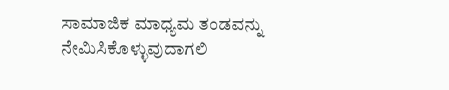ಸಾಮಾಜಿಕ ಮಾಧ್ಯಮ ತಂಡವನ್ನು ನೇಮಿಸಿಕೊಳ್ಳುವುದಾಗಲಿ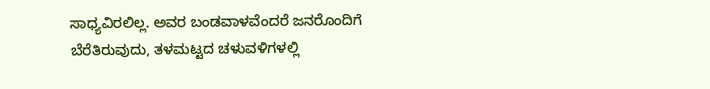ಸಾಧ್ಯವಿರಲಿಲ್ಲ. ಅವರ ಬಂಡವಾಳವೆಂದರೆ ಜನರೊಂದಿಗೆ ಬೆರೆತಿರುವುದು, ತಳಮಟ್ಟದ ಚಳುವಳಿಗಳಲ್ಲಿ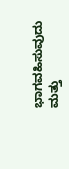ಭಾಗವಹಿಸುವುದು ಮತ್ತು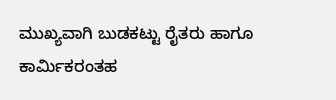ಮುಖ್ಯವಾಗಿ ಬುಡಕಟ್ಟು ರೈತರು ಹಾಗೂ ಕಾರ್ಮಿಕರಂತಹ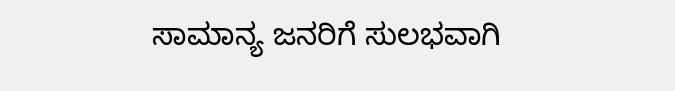ಸಾಮಾನ್ಯ ಜನರಿಗೆ ಸುಲಭವಾಗಿ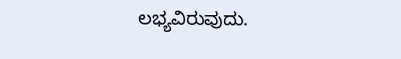ಲಭ್ಯವಿರುವುದು.